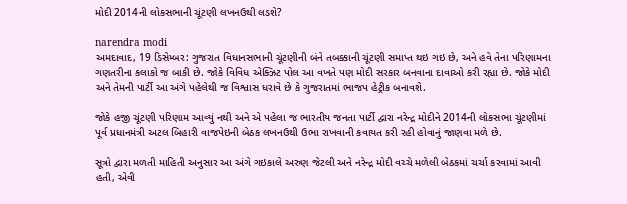મોદી 2014ની લોકસભાની ચૂંટણી લખનઉથી લડશે?

narendra modi
અમદાવાદ, 19 ડિસેમ્બર: ગુજરાત વિધાનસભાની ચૂંટણીની બંને તબક્કાની ચૂંટણી સમાપ્ત થઇ ગઇ છે, અને હવે તેના પરિણામના ગણતરીના કલાકો જ બાકી છે. જોકે વિવિધ એક્ઝિટ પોલ આ વખતે પણ મોદી સરકાર બનવાના દાવાઓ કરી રહ્યા છે. જોકે મોદી અને તેમની પાર્ટી આ અંગે પહેલેથી જ વિશ્વાસ ધરાવે છે કે ગુજરાતમાં ભાજપ હેટ્રીક બનાવશે.

જોકે હજી ચૂંટણી પરિણામ આવ્યું નથી અને એ પહેલા જ ભારતીય જનતા પાર્ટી દ્વારા નરેન્દ્ર મોદીને 2014ની લોકસભા ચૂંટણીમાં પૂર્વ પ્રધાનમંત્રી અટલ બિહારી વાજપેઇની બેઠક લખનઉથી ઉભા રાખવાની કવાયત કરી રહી હોવાનું જાણવા મળે છે.

સૂત્રો દ્વારા મળતી માહિતી અનુસાર આ અંગે ગઇકાલે અરુણ જેટલી અને નરેન્દ્ર મોદી વચ્ચે મળેલી બેઠકમાં ચર્ચા કરવામાં આવી હતી, એવી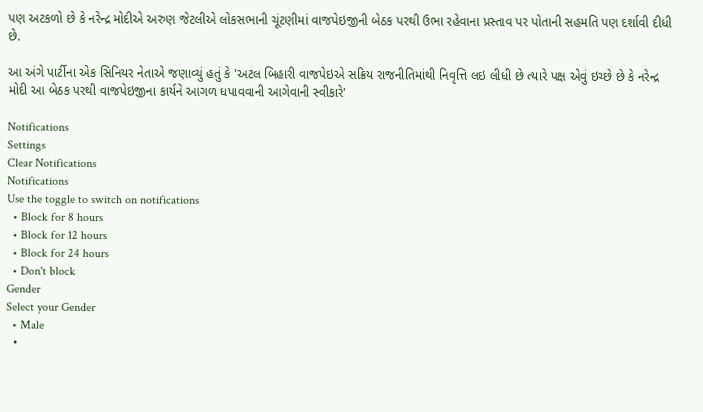પણ અટકળો છે કે નરેન્દ્ર મોદીએ અરુણ જેટલીએ લોકસભાની ચૂંટણીમાં વાજપેઇજીની બેઠક પરથી ઉભા રહેવાના પ્રસ્તાવ પર પોતાની સહમતિ પણ દર્શાવી દીધી છે.

આ અંગે પાર્ટીના એક સિનિયર નેતાએ જણાવ્યું હતું કે 'અટલ બિહારી વાજપેઇએ સક્રિય રાજનીતિમાંથી નિવૃત્તિ લઇ લીધી છે ત્યારે પક્ષ એવું ઇચ્છે છે કે નરેન્દ્ર મોદી આ બેઠક પરથી વાજપેઇજીના કાર્યને આગળ ધપાવવાની આગેવાની સ્વીકારે'

Notifications
Settings
Clear Notifications
Notifications
Use the toggle to switch on notifications
  • Block for 8 hours
  • Block for 12 hours
  • Block for 24 hours
  • Don't block
Gender
Select your Gender
  • Male
  •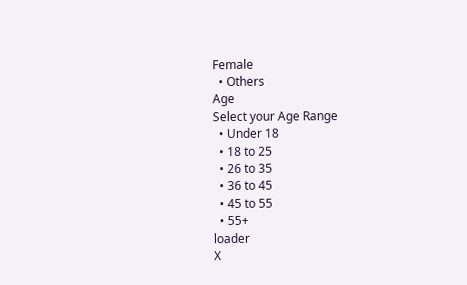Female
  • Others
Age
Select your Age Range
  • Under 18
  • 18 to 25
  • 26 to 35
  • 36 to 45
  • 45 to 55
  • 55+
loader
X